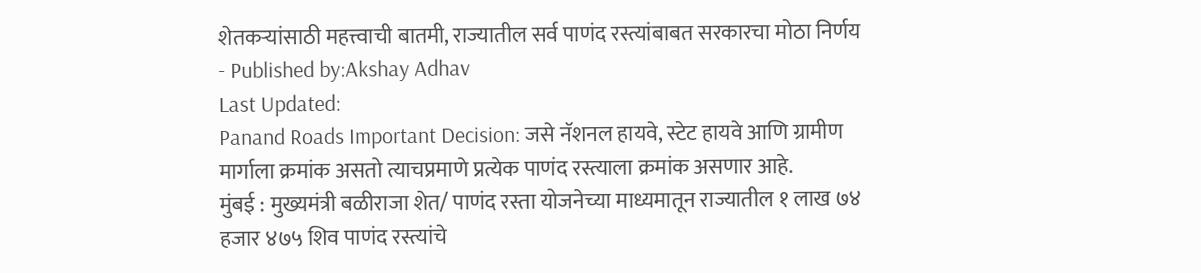शेतकऱ्यांसाठी महत्त्वाची बातमी, राज्यातील सर्व पाणंद रस्त्यांबाबत सरकारचा मोठा निर्णय
- Published by:Akshay Adhav
Last Updated:
Panand Roads Important Decision: जसे नॅशनल हायवे, स्टेट हायवे आणि ग्रामीण मार्गाला क्रमांक असतो त्याचप्रमाणे प्रत्येक पाणंद रस्त्याला क्रमांक असणार आहे.
मुंबई : मुख्यमंत्री बळीराजा शेत/ पाणंद रस्ता योजनेच्या माध्यमातून राज्यातील १ लाख ७४ हजार ४७५ शिव पाणंद रस्त्यांचे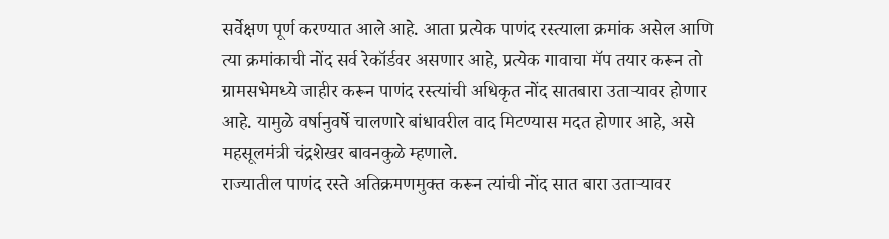सर्वेक्षण पूर्ण करण्यात आले आहे. आता प्रत्येक पाणंद रस्त्याला क्रमांक असेल आणि त्या क्रमांकाची नोंद सर्व रेकॉर्डवर असणार आहे, प्रत्येक गावाचा मॅप तयार करून तो ग्रामसभेमध्ये जाहीर करून पाणंद रस्त्यांची अधिकृत नोंद सातबारा उताऱ्यावर होणार आहे. यामुळे वर्षानुवर्षे चालणारे बांधावरील वाद मिटण्यास मदत होणार आहे, असे महसूलमंत्री चंद्रशेखर बावनकुळे म्हणाले.
राज्यातील पाणंद रस्ते अतिक्रमणमुक्त करून त्यांची नोंद सात बारा उताऱ्यावर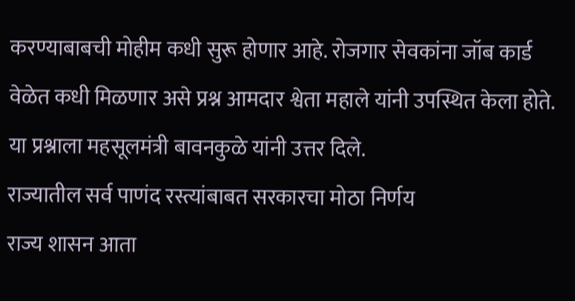करण्याबाबची मोहीम कधी सुरू होणार आहे. रोजगार सेवकांना जॉब कार्ड वेळेत कधी मिळणार असे प्रश्न आमदार श्वेता महाले यांनी उपस्थित केला होते. या प्रश्नाला महसूलमंत्री बावनकुळे यांनी उत्तर दिले.
राज्यातील सर्व पाणंद रस्त्यांबाबत सरकारचा मोठा निर्णय
राज्य शासन आता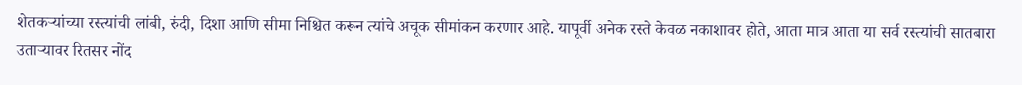शेतकऱ्यांच्या रस्त्यांची लांबी, रुंदी, दिशा आणि सीमा निश्चित करून त्यांचे अचूक सीमांकन करणार आहे. यापूर्वी अनेक रस्ते केवळ नकाशावर होते, आता मात्र आता या सर्व रस्त्यांची सातबारा उताऱ्यावर रितसर नोंद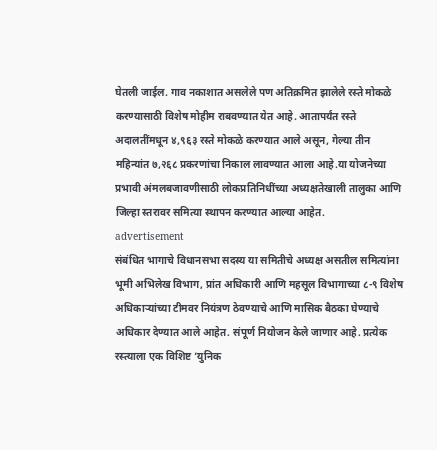घेतली जाईल. गाव नकाशात असलेले पण अतिक्रमित झालेले रस्ते मोकळे करण्यासाठी विशेष मोहीम राबवण्यात येत आहे. आतापर्यंत रस्ते अदालतींमधून ४,९६३ रस्ते मोकळे करण्यात आले असून, गेल्या तीन महिन्यांत ७,२६८ प्रकरणांचा निकाल लावण्यात आला आहे.या योजनेच्या प्रभावी अंमलबजावणीसाठी लोकप्रतिनिधींच्या अध्यक्षतेखाली तालुका आणि जिल्हा स्तरावर समित्या स्थापन करण्यात आल्या आहेत.
advertisement
संबंधित भागाचे विधानसभा सदस्य या समितीचे अध्यक्ष असतील समित्यांना भूमी अभिलेख विभाग, प्रांत अधिकारी आणि महसूल विभागाच्या ८-९ विशेष अधिकाऱ्यांच्या टीमवर नियंत्रण ठेवण्याचे आणि मासिक बैठका घेण्याचे अधिकार देण्यात आले आहेत. संपूर्ण नियोजन केले जाणार आहे. प्रत्येक रस्त्याला एक विशिष्ट ‘युनिक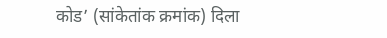कोड’ (सांकेतांक क्रमांक) दिला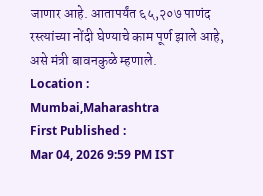जाणार आहे. आतापर्यंत ६५,२०७ पाणंद रस्त्यांच्या नोंदी घेण्याचे काम पूर्ण झाले आहे, असे मंत्री बावनकुळे म्हणाले.
Location :
Mumbai,Maharashtra
First Published :
Mar 04, 2026 9:59 PM IST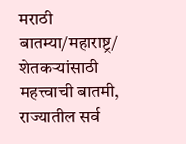मराठी बातम्या/महाराष्ट्र/
शेतकऱ्यांसाठी महत्त्वाची बातमी, राज्यातील सर्व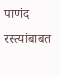पाणंद रस्त्यांबाबत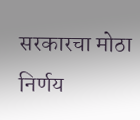सरकारचा मोठा निर्णय